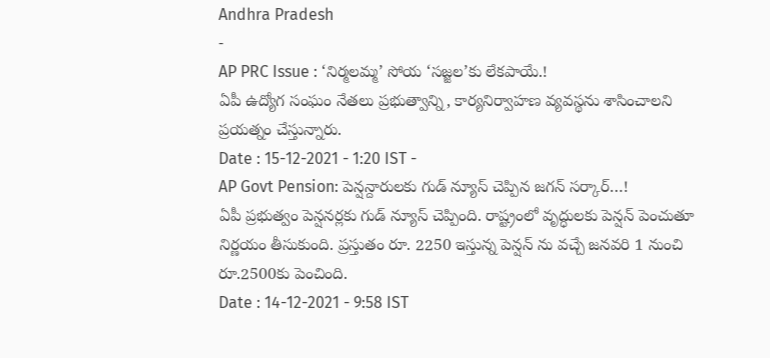Andhra Pradesh
-
AP PRC Issue : ‘నిర్మలమ్మ’ సోయ ‘సజ్జల’కు లేకపాయే.!
ఏపీ ఉద్యోగ సంఘం నేతలు ప్రభుత్వాన్ని, కార్యనిర్వాహణ వ్యవస్థను శాసించాలని ప్రయత్నం చేస్తున్నారు.
Date : 15-12-2021 - 1:20 IST -
AP Govt Pension: పెన్షన్దారులకు గుడ్ న్యూస్ చెప్పిన జగన్ సర్కార్…!
ఏపీ ప్రభుత్వం పెన్షనర్లకు గుడ్ న్యూస్ చెప్పింది. రాష్ట్రంలో వృద్ధులకు పెన్షన్ పెంచుతూ నిర్ణయం తీసుకుంది. ప్రస్తుతం రూ. 2250 ఇస్తున్న పెన్షన్ ను వచ్చే జనవరి 1 నుంచి రూ.2500కు పెంచింది.
Date : 14-12-2021 - 9:58 IST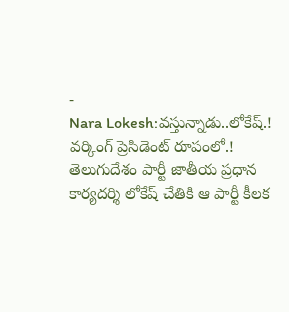-
Nara Lokesh:వస్తున్నాడు..లోకేష్.! వర్కింగ్ ప్రెసిడెంట్ రూపంలో.!
తెలుగుదేశం పార్టీ జాతీయ ప్రధాన కార్యదర్శి లోకేష్ చేతికి ఆ పార్టీ కీలక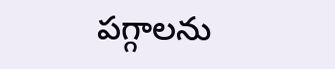పగ్గాలను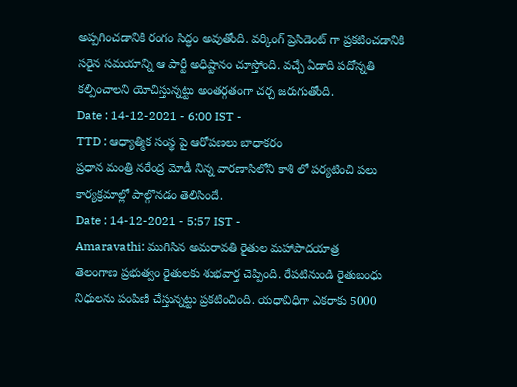అప్పగించడానికి రంగం సిద్ధం అవుతోంది. వర్కింగ్ ప్రెసిడెంట్ గా ప్రకటించడానికి సరైన సమయాన్ని ఆ పార్టీ అధిష్టానం చూస్తోంది. వచ్చే ఏడాది పదోన్నతి కల్పించాలని యోచిస్తున్నట్టు అంతర్గతంగా చర్చ జరుగుతోంది.
Date : 14-12-2021 - 6:00 IST -
TTD : ఆధ్యాత్మిక సంస్థ పై ఆరోపణలు బాధాకరం
ప్రధాన మంత్రి నరేంద్ర మోడీ నిన్న వారణాసిలోని కాశి లో పర్యటించి పలు కార్యక్రమాల్లో పాల్గొనడం తెలిసిందే.
Date : 14-12-2021 - 5:57 IST -
Amaravathi: ముగిసిన అమరావతి రైతుల మహాపాదయాత్ర
తెలంగాణ ప్రభుత్వం రైతులకు శుభవార్త చెప్పింది. రేపటినుండి రైతుబంధు నిధులను పంపిణి చేస్తున్నట్టు ప్రకటించింది. యధావిధిగా ఎకరాకు 5000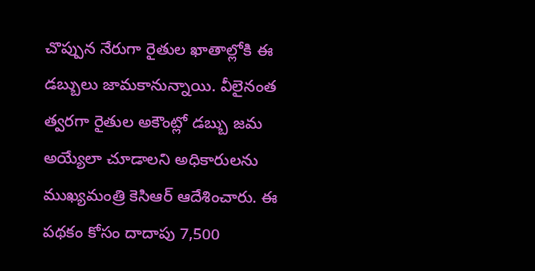చొప్పున నేరుగా రైతుల ఖాతాల్లోకి ఈ డబ్బులు జామకానున్నాయి. వీలైనంత త్వరగా రైతుల అకౌంట్లో డబ్బు జమ అయ్యేలా చూడాలని అధికారులను ముఖ్యమంత్రి కెసిఆర్ ఆదేశించారు. ఈ పథకం కోసం దాదాపు 7,500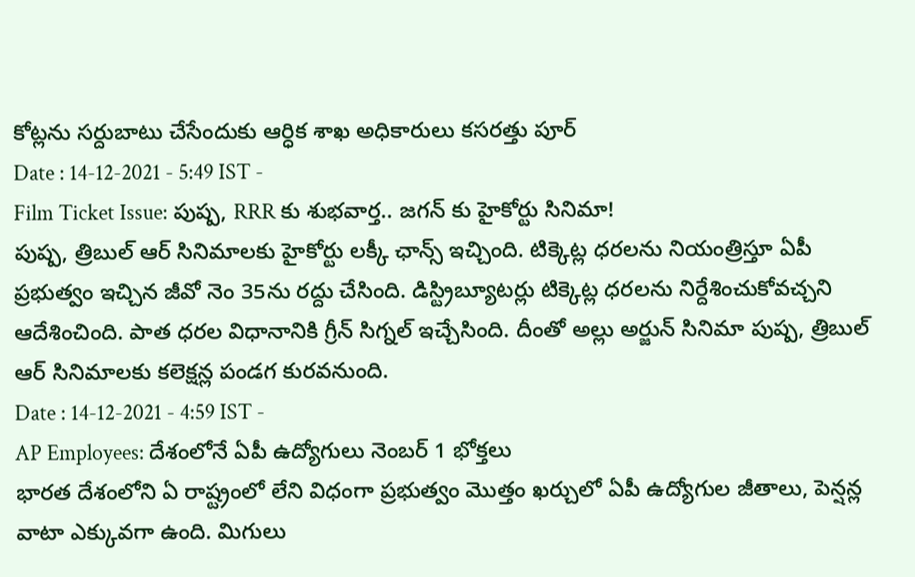కోట్లను సర్దుబాటు చేసేందుకు ఆర్ధిక శాఖ అధికారులు కసరత్తు పూర్
Date : 14-12-2021 - 5:49 IST -
Film Ticket Issue: పుష్ప, RRR కు శుభవార్త.. జగన్ కు హైకోర్టు సినిమా!
పుష్ప, త్రిబుల్ ఆర్ సినిమాలకు హైకోర్టు లక్కీ ఛాన్స్ ఇచ్చింది. టిక్కెట్ల ధరలను నియంత్రిస్తూ ఏపీ ప్రభుత్వం ఇచ్చిన జీవో నెం 35ను రద్దు చేసింది. డిస్ట్రిబ్యూటర్లు టిక్కెట్ల ధరలను నిర్దేశించుకోవచ్చని ఆదేశించింది. పాత ధరల విధానానికి గ్రీన్ సిగ్నల్ ఇచ్చేసింది. దీంతో అల్లు అర్జున్ సినిమా పుష్ప, త్రిబుల్ ఆర్ సినిమాలకు కలెక్షన్ల పండగ కురవనుంది.
Date : 14-12-2021 - 4:59 IST -
AP Employees: దేశంలోనే ఏపీ ఉద్యోగులు నెంబర్ 1 భోక్తలు
భారత దేశంలోని ఏ రాష్ట్రంలో లేని విధంగా ప్రభుత్వం మొత్తం ఖర్చులో ఏపీ ఉద్యోగుల జీతాలు, పెన్షన్ల వాటా ఎక్కువగా ఉంది. మిగులు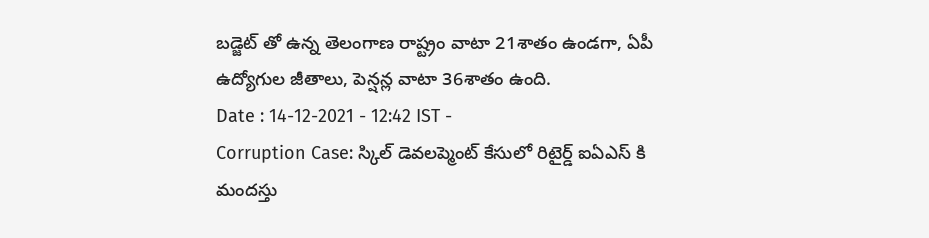బడ్జెట్ తో ఉన్న తెలంగాణ రాష్ట్రం వాటా 21శాతం ఉండగా, ఏపీ ఉద్యోగుల జీతాలు, పెన్షన్ల వాటా 36శాతం ఉంది.
Date : 14-12-2021 - 12:42 IST -
Corruption Case: స్కిల్ డెవలప్మెంట్ కేసులో రిటైర్డ్ ఐఏఎస్ కి మందస్తు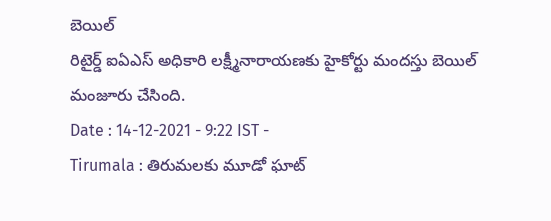బెయిల్
రిటైర్డ్ ఐఏఎస్ అధికారి లక్ష్మీనారాయణకు హైకోర్టు మందస్తు బెయిల్ మంజూరు చేసింది.
Date : 14-12-2021 - 9:22 IST -
Tirumala : తిరుమలకు మూడో ఘాట్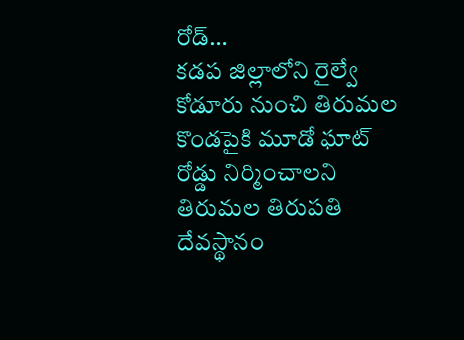రోడ్…
కడప జిల్లాలోని రైల్వే కోడూరు నుంచి తిరుమల కొండపైకి మూడో ఘాట్ రోడ్డు నిర్మించాలని తిరుమల తిరుపతి దేవస్థానం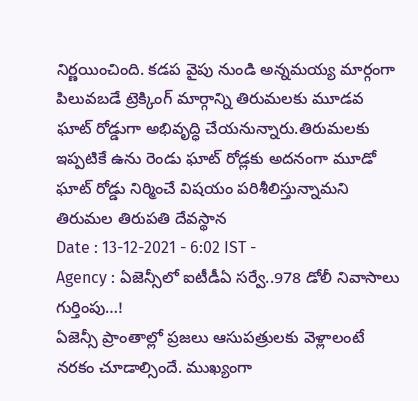నిర్ణయించింది. కడప వైపు నుండి అన్నమయ్య మార్గంగా పిలువబడే ట్రెక్కింగ్ మార్గాన్ని తిరుమలకు మూడవ ఘాట్ రోడ్డుగా అభివృద్ధి చేయనున్నారు.తిరుమలకు ఇప్పటికే ఉను రెండు ఘాట్ రోడ్లకు అదనంగా మూడో ఘాట్ రోడ్డు నిర్మించే విషయం పరిశీలిస్తున్నామని తిరుమల తిరుపతి దేవస్థాన
Date : 13-12-2021 - 6:02 IST -
Agency : ఏజెన్సీలో ఐటీడీఏ సర్వే..978 డోలీ నివాసాలు గుర్తింపు…!
ఏజెన్సీ ప్రాంతాల్లో ప్రజలు ఆసుపత్రులకు వెళ్లాలంటే నరకం చూడాల్సిందే. ముఖ్యంగా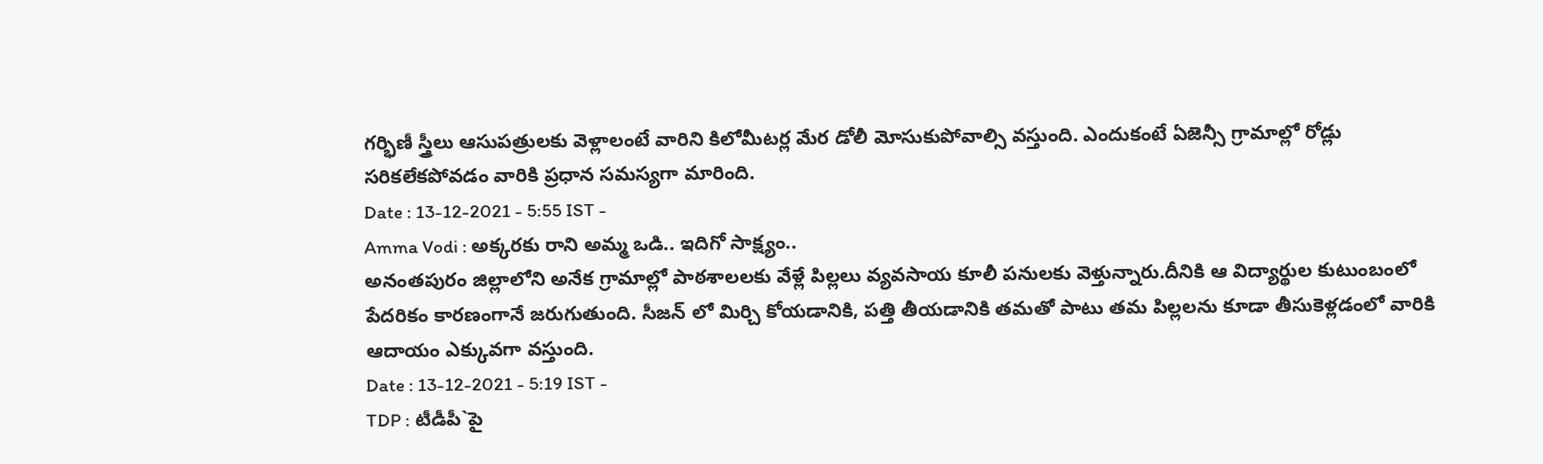గర్భిణీ స్త్రీలు ఆసుపత్రులకు వెళ్లాలంటే వారిని కిలోమీటర్ల మేర డోలీ మోసుకుపోవాల్సి వస్తుంది. ఎందుకంటే ఏజెన్సీ గ్రామాల్లో రోడ్లు సరికలేకపోవడం వారికి ప్రధాన సమస్యగా మారింది.
Date : 13-12-2021 - 5:55 IST -
Amma Vodi : అక్కరకు రాని అమ్మ ఒడి.. ఇదిగో సాక్ష్యం..
అనంతపురం జిల్లాలోని అనేక గ్రామాల్లో పాఠశాలలకు వేళ్లే పిల్లలు వ్యవసాయ కూలీ పనులకు వెళ్తున్నారు.దీనికి ఆ విద్యార్థుల కుటుంబంలో పేదరికం కారణంగానే జరుగుతుంది. సీజన్ లో మిర్చి కోయడానికి, పత్తి తీయడానికి తమతో పాటు తమ పిల్లలను కూడా తీసుకెళ్లడంలో వారికి ఆదాయం ఎక్కువగా వస్తుంది.
Date : 13-12-2021 - 5:19 IST -
TDP : టీడీపీ`పై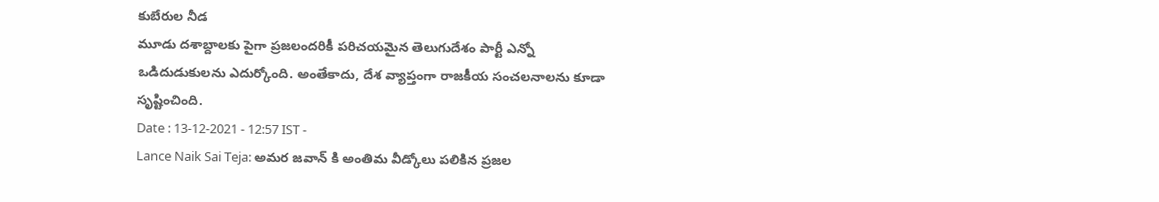కుబేరుల నీడ
మూడు దశాబ్దాలకు పైగా ప్రజలందరికీ పరిచయమైన తెలుగుదేశం పార్టీ ఎన్నో ఒడిదుడుకులను ఎదుర్కోంది. అంతేకాదు, దేశ వ్యాప్తంగా రాజకీయ సంచలనాలను కూడా సృష్టించింది.
Date : 13-12-2021 - 12:57 IST -
Lance Naik Sai Teja: అమర జవాన్ కి అంతిమ వీడ్కోలు పలికిన ప్రజల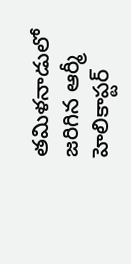తమిళనాడులో జరిగిన ఆర్మీ హెలికాప్టర్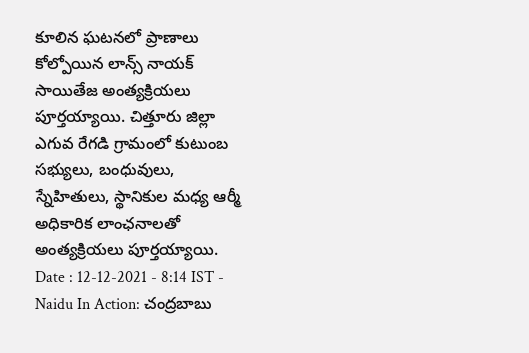కూలిన ఘటనలో ప్రాణాలు కోల్పోయిన లాన్స్ నాయక్ సాయితేజ అంత్యక్రియలు పూర్తయ్యాయి. చిత్తూరు జిల్లా ఎగువ రేగడి గ్రామంలో కుటుంబ సభ్యులు, బంధువులు, స్నేహితులు, స్థానికుల మధ్య ఆర్మీ అధికారిక లాంఛనాలతో అంత్యక్రియలు పూర్తయ్యాయి.
Date : 12-12-2021 - 8:14 IST -
Naidu In Action: చంద్రబాబు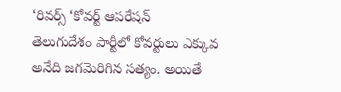‘రివర్స్ ‘కోవర్ట్ ఆపరేషన్
తెలుగుదేశం పార్టీలో కోవర్టులు ఎక్కువ అనేది జగమెరిగిన సత్యం. అయితే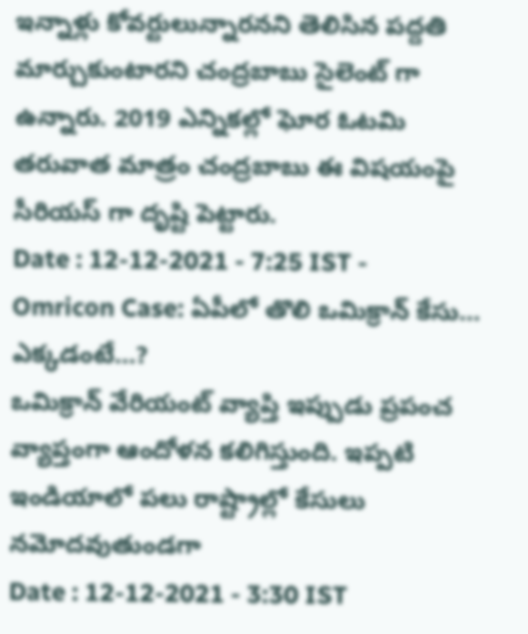ఇన్నాళ్లు కోవర్టులున్నారనని తెలిసిన పద్దతి మార్చుకుంటారని చంద్రబాబు సైలెంట్ గా ఉన్నారు. 2019 ఎన్నికల్లో ఘోర ఓటమి తరువాత మాత్రం చంద్రబాబు ఈ విషయంపై సీరియస్ గా దృష్టి పెట్టారు.
Date : 12-12-2021 - 7:25 IST -
Omricon Case: ఏపీలో తొలి ఒమిక్రాన్ కేసు… ఎక్కడంటే…?
ఒమిక్రాన్ వేరియంట్ వ్యాప్తి ఇప్పుడు ప్రపంచ వ్యాప్తంగా ఆందోళన కలిగిస్తుంది. ఇప్పటి ఇండియాలో పలు రాష్ట్రాల్లో కేసులు నమోదవుతుండగా
Date : 12-12-2021 - 3:30 IST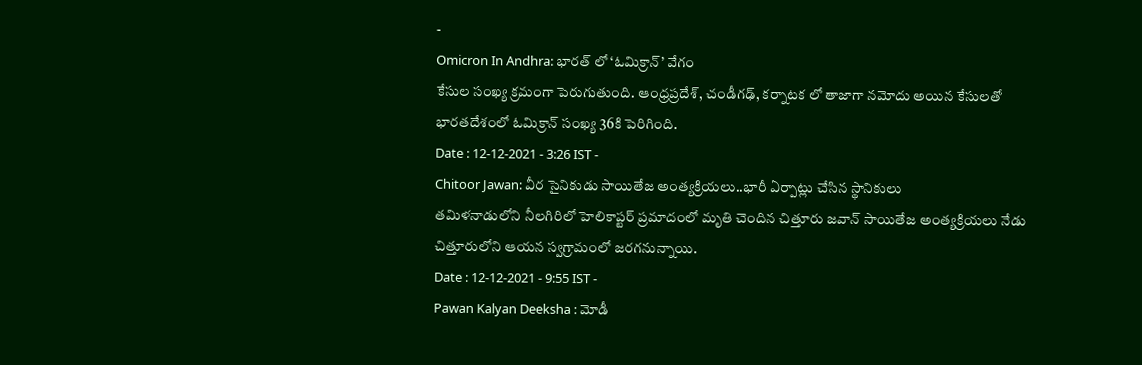-
Omicron In Andhra: భారత్ లో ‘ఓమిక్రాన్’ వేగం
కేసుల సంఖ్య క్రమంగా పెరుగుతుంది. ఆంధ్రప్రదేశ్, చండీగఢ్, కర్నాటక లో తాజాగా నమోదు అయిన కేసులతో భారతదేశంలో ఓమిక్రాన్ సంఖ్య 36కి పెరిగింది.
Date : 12-12-2021 - 3:26 IST -
Chitoor Jawan: వీర సైనికుడు సాయితేజ అంత్యక్రియలు..భారీ ఏర్పాట్లు చేసిన స్థానికులు
తమిళనాడులోని నీలగిరిలో హెలికాప్టర్ ప్రమాదంలో మృతి చెందిన చిత్తూరు జవాన్ సాయితేజ అంత్యక్రియలు నేడు చిత్తూరులోని ఆయన స్వగ్రామంలో జరగనున్నాయి.
Date : 12-12-2021 - 9:55 IST -
Pawan Kalyan Deeksha : మోడీ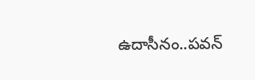ఉదాసీనం..పవన్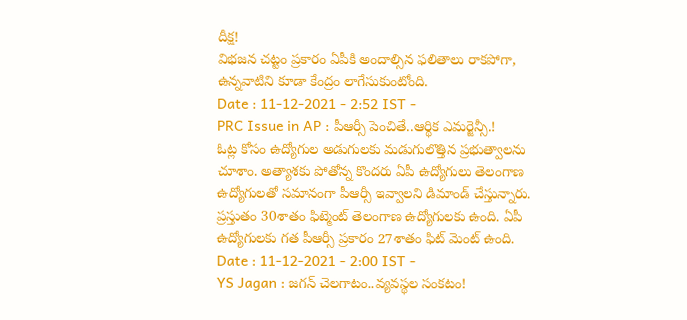దీక్ష!
విభజన చట్టం ప్రకారం ఏపీకి అందాల్సిన ఫలితాలు రాకపోగా, ఉన్నవాటిని కూడా కేంద్రం లాగేసుకుంటోంది.
Date : 11-12-2021 - 2:52 IST -
PRC Issue in AP : పీఆర్సీ పెంచితే..ఆర్థిక ఎమర్జెన్సీ.!
ఓట్ల కోసం ఉద్యోగుల అడుగులకు మడుగులొత్తిన ప్రభుత్వాలను చూశాం. అత్యాశకు పోతోన్న కొందరు ఏపీ ఉద్యోగులు తెలంగాణ ఉద్యోగులతో సమానంగా పీఆర్సీ ఇవ్వాలని డిమాండ్ చేస్తున్నారు. ప్రస్తుతం 30శాతం ఫిట్మెంట్ తెలంగాణ ఉద్యోగులకు ఉంది. ఏపీ ఉద్యోగులకు గత పీఆర్సీ ప్రకారం 27శాతం ఫిట్ మెంట్ ఉంది.
Date : 11-12-2021 - 2:00 IST -
YS Jagan : జగన్ చెలగాటం..వ్యవస్థల సంకటం!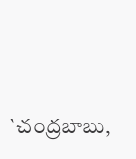`చంద్రబాబు,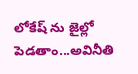లోకేష్ ను జైల్లో పెడతాం...అవినీతి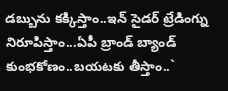డబ్బును కక్కిస్తాం..ఇన్ సైడర్ ట్రేడింగ్ను నిరూపిస్తాం...ఏపీ బ్రాండ్ బ్యాండ్ కుంభకోణం..బయటకు తీస్తాం..`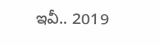ఇవీ.. 2019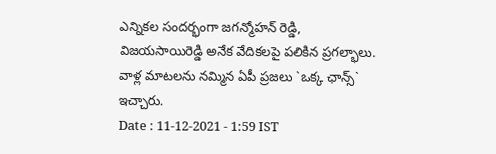ఎన్నికల సందర్భంగా జగన్మోహన్ రెడ్డి, విజయసాయిరెడ్డి అనేక వేదికలపై పలికిన ప్రగల్భాలు. వాళ్ల మాటలను నమ్మిన ఏపీ ప్రజలు `ఒక్క ఛాన్స్` ఇచ్చారు.
Date : 11-12-2021 - 1:59 IST